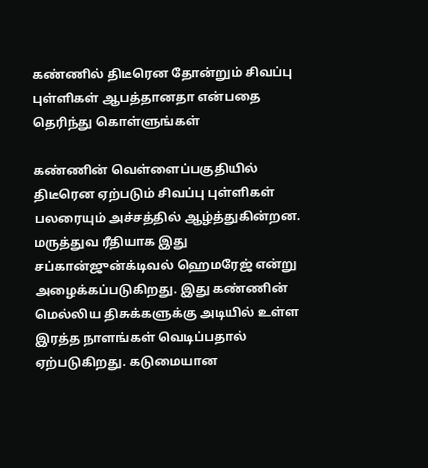கண்ணில் திடீரென தோன்றும் சிவப்பு புள்ளிகள் ஆபத்தானதா என்பதை தெரிந்து கொள்ளுங்கள்

கண்ணின் வெள்ளைப்பகுதியில் திடீரென ஏற்படும் சிவப்பு புள்ளிகள் பலரையும் அச்சத்தில் ஆழ்த்துகின்றன. மருத்துவ ரீதியாக இது சப்கான்ஜுன்க்டிவல் ஹெமரேஜ் என்று அழைக்கப்படுகிறது. இது கண்ணின் மெல்லிய திசுக்களுக்கு அடியில் உள்ள இரத்த நாளங்கள் வெடிப்பதால் ஏற்படுகிறது. கடுமையான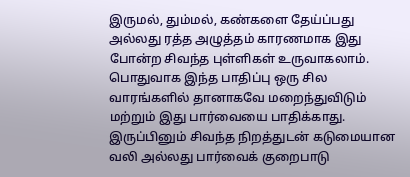இருமல், தும்மல், கண்களை தேய்ப்பது அல்லது ரத்த அழுத்தம் காரணமாக இது போன்ற சிவந்த புள்ளிகள் உருவாகலாம்.
பொதுவாக இந்த பாதிப்பு ஒரு சில வாரங்களில் தானாகவே மறைந்துவிடும் மற்றும் இது பார்வையை பாதிக்காது. இருப்பினும் சிவந்த நிறத்துடன் கடுமையான வலி அல்லது பார்வைக் குறைபாடு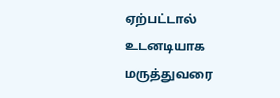ஏற்பட்டால் உடனடியாக மருத்துவரை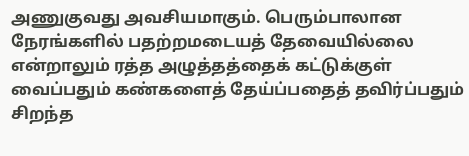அணுகுவது அவசியமாகும். பெரும்பாலான நேரங்களில் பதற்றமடையத் தேவையில்லை என்றாலும் ரத்த அழுத்தத்தைக் கட்டுக்குள் வைப்பதும் கண்களைத் தேய்ப்பதைத் தவிர்ப்பதும் சிறந்த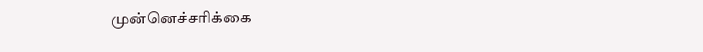முன்னெச்சரிக்கை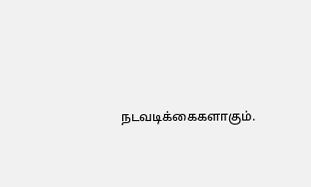நடவடிக்கைகளாகும்.